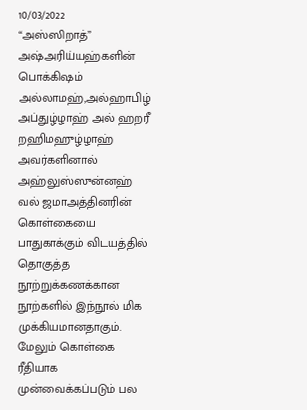10/03/2022
“அஸ்ஸிறாத்”
அஷ்அரிய்யஹ்களின் பொக்கிஷம்
அல்லாமஹ்,அல்ஹாபிழ் அப்துழ்ழாஹ் அல் ஹறரீ றஹிமஹுழ்ழாஹ் அவர்களினால் அஹ்லுஸ்ஸுன்னஹ் வல் ஜமாஅத்தினரின் கொள்கையை பாதுகாக்கும் விடயத்தில் தொகுத்த நூற்றுக்கணக்கான நூற்களில் இந்நூல் மிக முக்கியமானதாகும்.
மேலும் கொள்கை ரீதியாக முன்வைக்கப்படும் பல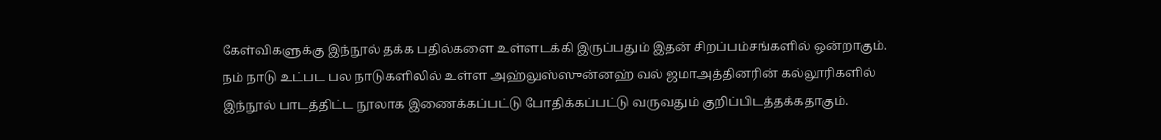கேள்விகளுக்கு இந்நூல் தக்க பதில்களை உள்ளடக்கி இருப்பதும் இதன் சிறப்பம்சங்களில் ஒன்றாகும். நம் நாடு உட்பட பல நாடுகளிலில் உள்ள அஹ்லுஸ்ஸுன்னஹ் வல் ஜமாஅத்தினரின் கல்லூரிகளில் இந்நூல் பாடத்திட்ட நூலாக இணைக்கப்பட்டு போதிக்கப்பட்டு வருவதும் குறிப்பிடத்தக்கதாகும்.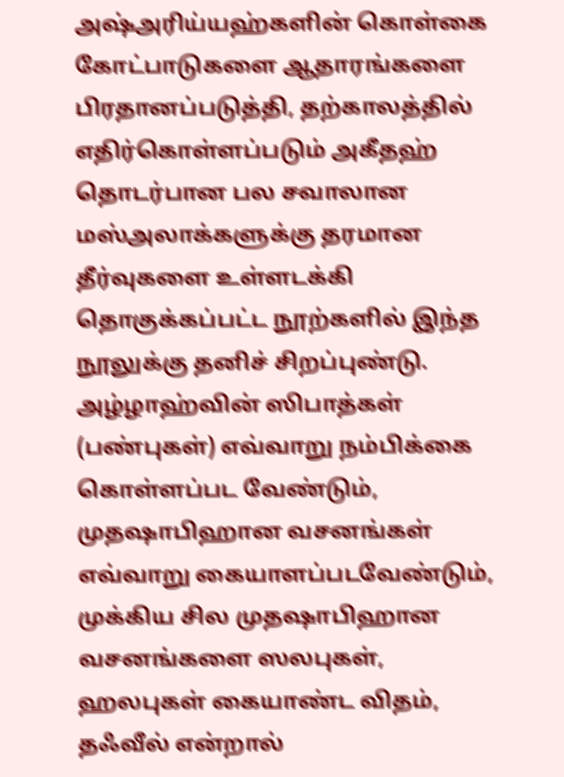அஷ்அரிய்யஹ்களின் கொள்கை கோட்பாடுகளை ஆதாரங்களை பிரதானப்படுத்தி, தற்காலத்தில் எதிர்கொள்ளப்படும் அகீதஹ் தொடர்பான பல சவாலான மஸ்அலாக்களுக்கு தரமான தீர்வுகளை உள்ளடக்கி தொகுக்கப்பட்ட நூற்களில் இந்த நூலுக்கு தனிச் சிறப்புண்டு.
அழ்ழாஹ்வின் ஸிபாத்கள் (பண்புகள்) எவ்வாறு நம்பிக்கை கொள்ளப்பட வேண்டும், முதஷாபிஹான வசனங்கள் எவ்வாறு கையாளப்படவேண்டும், முக்கிய சில முதஷாபிஹான வசனங்களை ஸலபுகள், ஹலபுகள் கையாண்ட விதம்,
தஃவீல் என்றால்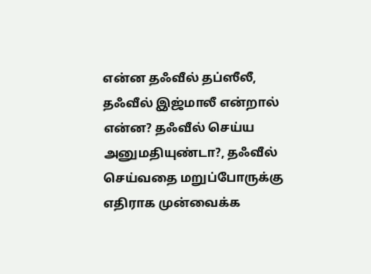என்ன தஃவீல் தப்ஸீலீ, தஃவீல் இஜ்மாலீ என்றால் என்ன? தஃவீல் செய்ய அனுமதியுண்டா?, தஃவீல் செய்வதை மறுப்போருக்கு எதிராக முன்வைக்க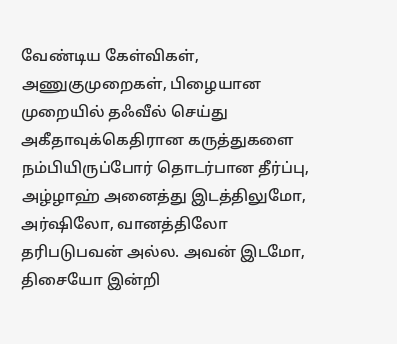வேண்டிய கேள்விகள், அணுகுமுறைகள், பிழையான முறையில் தஃவீல் செய்து அகீதாவுக்கெதிரான கருத்துகளை நம்பியிருப்போர் தொடர்பான தீர்ப்பு, அழ்ழாஹ் அனைத்து இடத்திலுமோ, அர்ஷிலோ, வானத்திலோ தரிபடுபவன் அல்ல. அவன் இடமோ, திசையோ இன்றி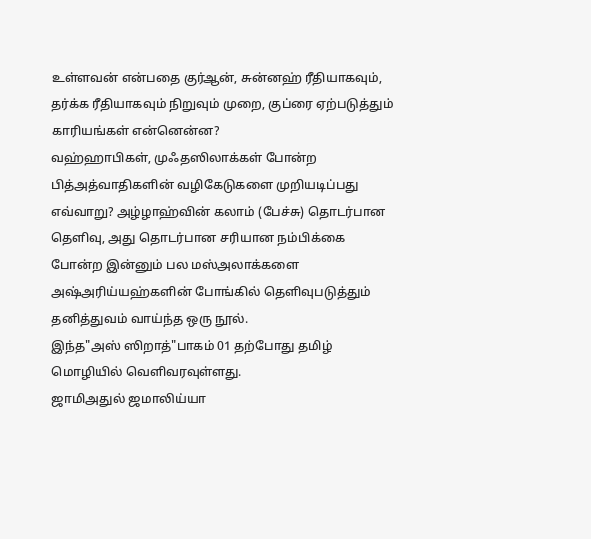உள்ளவன் என்பதை குர்ஆன், சுன்னஹ் ரீதியாகவும், தர்க்க ரீதியாகவும் நிறுவும் முறை, குப்ரை ஏற்படுத்தும் காரியங்கள் என்னென்ன?
வஹ்ஹாபிகள், முஃதஸிலாக்கள் போன்ற பித்அத்வாதிகளின் வழிகேடுகளை முறியடிப்பது எவ்வாறு? அழ்ழாஹ்வின் கலாம் (பேச்சு) தொடர்பான தெளிவு, அது தொடர்பான சரியான நம்பிக்கை போன்ற இன்னும் பல மஸ்அலாக்களை அஷ்அரிய்யஹ்களின் போங்கில் தெளிவுபடுத்தும் தனித்துவம் வாய்ந்த ஒரு நூல்.
இந்த"அஸ் ஸிறாத்"பாகம் 01 தற்போது தமிழ் மொழியில் வெளிவரவுள்ளது.
ஜாமிஅதுல் ஜமாலிய்யா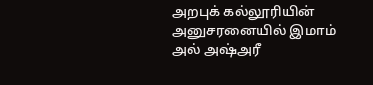அறபுக் கல்லூரியின் அனுசரனையில் இமாம் அல் அஷ்அரீ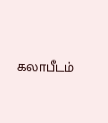கலாபீடம்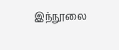இந்நூலை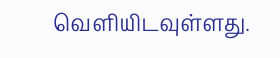வெளியிடவுள்ளது.